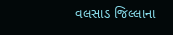વલસાડ જિલ્લાના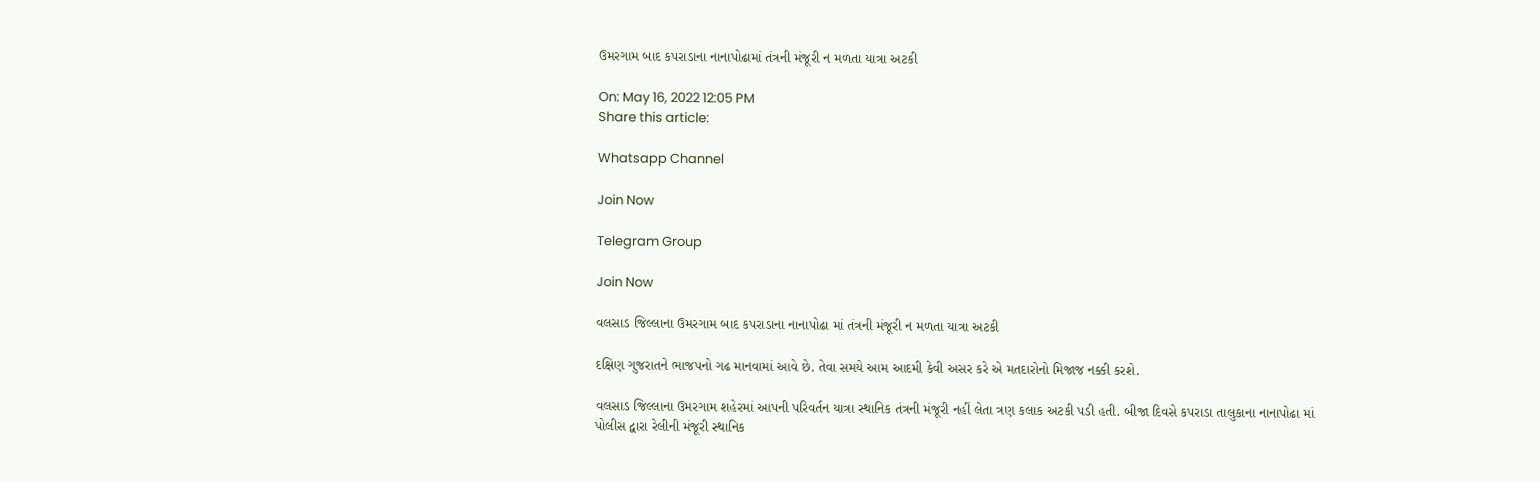ઉમરગામ બાદ કપરાડાના નાનાપોઢામાં તંત્રની મંજૂરી ન મળતા યાત્રા અટકી

On: May 16, 2022 12:05 PM
Share this article:

Whatsapp Channel

Join Now

Telegram Group

Join Now

વલસાડ જિલ્લાના ઉમરગામ બાદ કપરાડાના નાનાપોઢા માં તંત્રની મંજૂરી ન મળતા યાત્રા અટકી

દક્ષિણ ગુજરાતને ભાજપનો ગઢ માનવામાં આવે છે. તેવા સમયે આમ આદમી કેવી અસર કરે એ મતદારોનો મિજાજ નક્કી કરશે.

વલસાડ જિલ્લાના ઉમરગામ શહેરમાં આપની પરિવર્તન યાત્રા સ્થાનિક તંત્રની મંજૂરી નહીં લેતા ત્રણ કલાક અટકી પડી હતી. બીજા દિવસે કપરાડા તાલુકાના નાનાપોઢા માં પોલીસ દ્વારા રેલીની મંજૂરી સ્થાનિક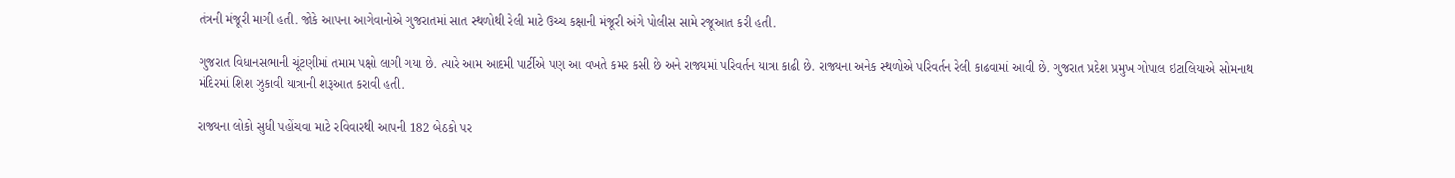તંત્રની મંજૂરી માગી હતી. જોકે આપના આગેવાનોએ ગુજરાતમાં સાત સ્થળોથી રેલી માટે ઉચ્ચ કક્ષાની મંજૂરી અંગે પોલીસ સામે રજૂઆત કરી હતી.

ગુજરાત વિધાનસભાની ચૂંટણીમાં તમામ પક્ષો લાગી ગયા છે. ત્યારે આમ આદમી પાર્ટીએ પણ આ વખતે કમર કસી છે અને રાજ્યમાં પરિવર્તન યાત્રા કાઢી છે. રાજ્યના અનેક સ્થળોએ પરિવર્તન રેલી કાઢવામાં આવી છે. ગુજરાત પ્રદેશ પ્રમુખ ગોપાલ ઇટાલિયાએ સોમનાથ મંદિરમાં શિશ ઝુકાવી યાત્રાની શરૂઆત કરાવી હતી.

રાજ્યના લોકો સુધી પહોંચવા માટે રવિવારથી આપની 182 બેઠકો પર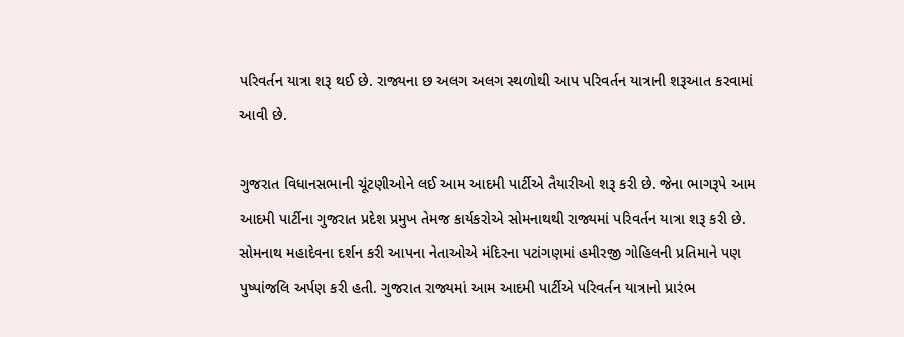પરિવર્તન યાત્રા શરૂ થઈ છે. રાજ્યના છ અલગ અલગ સ્થળોથી આપ પરિવર્તન યાત્રાની શરૂઆત કરવામાં આવી છે.

ગુજરાત વિધાનસભાની ચૂંટણીઓને લઈ આમ આદમી પાર્ટીએ તૈયારીઓ શરૂ કરી છે. જેના ભાગરૂપે આમ આદમી પાર્ટીના ગુજરાત પ્રદેશ પ્રમુખ તેમજ કાર્યકરોએ સોમનાથથી રાજ્યમાં પરિવર્તન યાત્રા શરૂ કરી છે. સોમનાથ મહાદેવના દર્શન કરી આપના નેતાઓએ મંદિરના પટાંગણમાં હમીરજી ગોહિલની પ્રતિમાને પણ પુષ્પાંજલિ અર્પણ કરી હતી. ગુજરાત રાજ્યમાં આમ આદમી પાર્ટીએ પરિવર્તન યાત્રાનો પ્રારંભ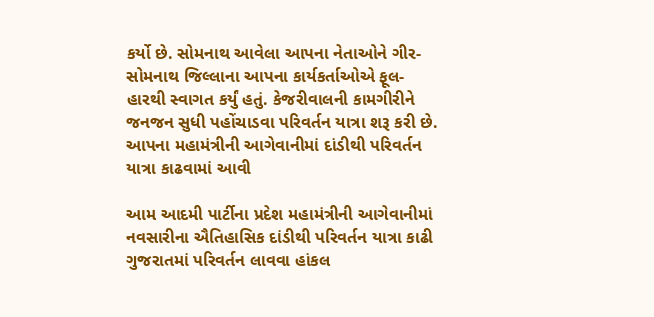કર્યો છે. સોમનાથ આવેલા આપના નેતાઓને ગીર-સોમનાથ જિલ્લાના આપના કાર્યકર્તાઓએ ફૂલ-હારથી સ્વાગત કર્યું હતું. કેજરીવાલની કામગીરીને જનજન સુધી પહોંચાડવા પરિવર્તન યાત્રા શરૂ કરી છે.
આપના મહામંત્રીની આગેવાનીમાં દાંડીથી પરિવર્તન યાત્રા કાઢવામાં આવી

આમ આદમી પાર્ટીના પ્રદેશ મહામંત્રીની આગેવાનીમાં નવસારીના ઐતિહાસિક દાંડીથી પરિવર્તન યાત્રા કાઢી ગુજરાતમાં પરિવર્તન લાવવા હાંકલ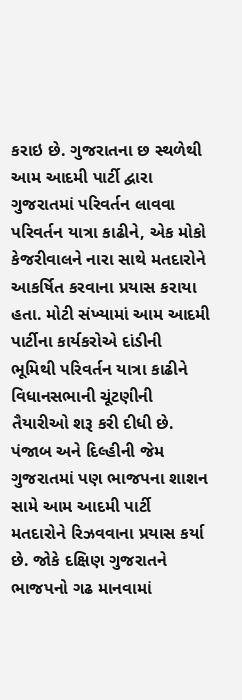કરાઇ છે. ગુજરાતના છ સ્થળેથી આમ આદમી પાર્ટી દ્વારા ગુજરાતમાં પરિવર્તન લાવવા પરિવર્તન યાત્રા કાઢીને, એક મોકો કેજરીવાલને નારા સાથે મતદારોને આકર્ષિત કરવાના પ્રયાસ કરાયા હતા. મોટી સંખ્યામાં આમ આદમી પાર્ટીના કાર્યકરોએ દાંડીની ભૂમિથી પરિવર્તન યાત્રા કાઢીને વિધાનસભાની ચૂંટણીની તૈયારીઓ શરૂ કરી દીધી છે. પંજાબ અને દિલ્હીની જેમ ગુજરાતમાં પણ ભાજપના શાશન સામે આમ આદમી પાર્ટી મતદારોને રિઝવવાના પ્રયાસ કર્યા છે. જોકે દક્ષિણ ગુજરાતને ભાજપનો ગઢ માનવામાં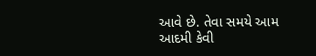આવે છે. તેવા સમયે આમ આદમી કેવી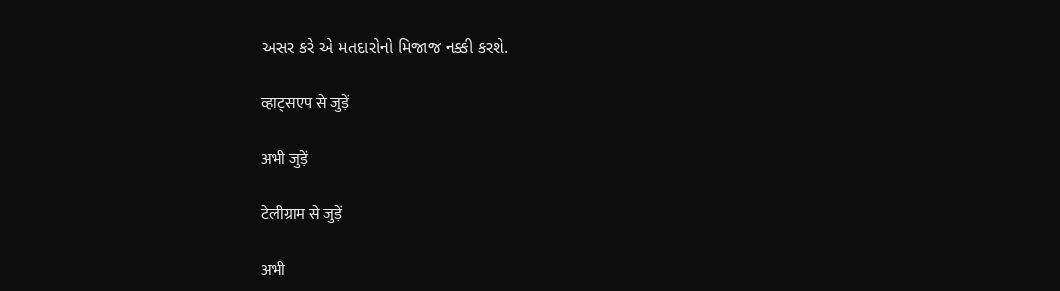અસર કરે એ મતદારોનો મિજાજ નક્કી કરશે.

व्हाट्सएप से जुड़ें

अभी जुड़ें

टेलीग्राम से जुड़ें

अभी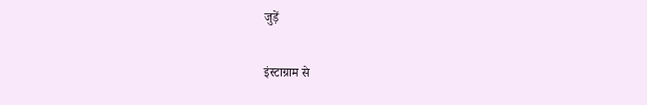जुड़ें

इंस्टाग्राम से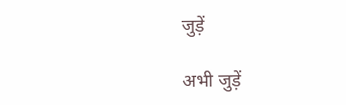जुड़ें

अभी जुड़ें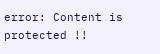error: Content is protected !!